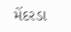મેંદરડા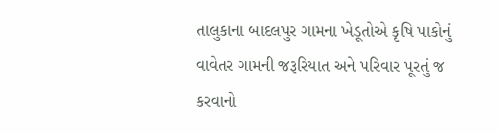તાલુકાના બાદલપુર ગામના ખેડૂતોએ કૃષિ પાકોનું વાવેતર ગામની જરૂરિયાત અને પરિવાર પૂરતું જ કરવાનો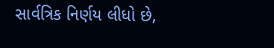સાર્વત્રિક નિર્ણય લીધો છે,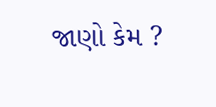જાણો કેમ ?